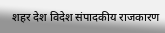शहर देश विदेश संपादकीय राजकारण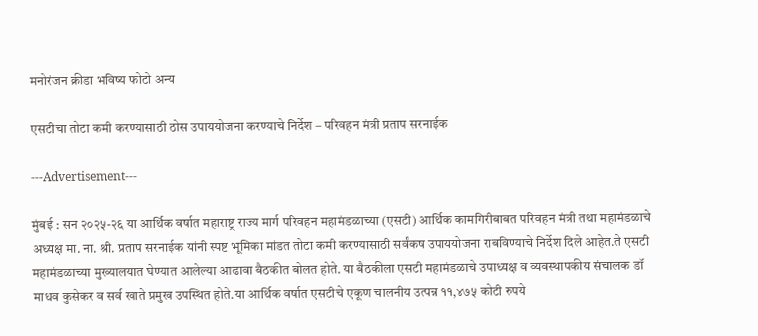मनोरंजन क्रीडा भविष्य फोटो अन्य

एसटीचा तोटा कमी करण्यासाठी ठोस उपाययोजना करण्याचे निर्देश – परिवहन मंत्री प्रताप सरनाईक

---Advertisement---

मुंबई : सन २०२५-२६ या आर्थिक वर्षात महाराष्ट्र राज्य मार्ग परिवहन महामंडळाच्या (एसटी) आर्थिक कामगिरीबाबत परिवहन मंत्री तथा महामंडळाचे अध्यक्ष मा. ना. श्री. प्रताप सरनाईक यांनी स्पष्ट भूमिका मांडत तोटा कमी करण्यासाठी सर्वंकष उपाययोजना राबविण्याचे निर्देश दिले आहेत.ते एसटी महामंडळाच्या मुख्यालयात घेण्यात आलेल्या आढावा बैठकीत बोलत होते. या बैठकीला एसटी महामंडळाचे उपाध्यक्ष व व्यवस्थापकीय संचालक डॉ माधव कुसेकर व सर्व खाते प्रमुख उपस्थित होते.या आर्थिक वर्षात एसटीचे एकूण चालनीय उत्पन्न ११,४७५ कोटी रुपये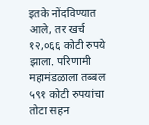इतके नोंदविण्यात आले, तर खर्च १२,०६६ कोटी रुपये झाला. परिणामी महामंडळाला तब्बल ५९१ कोटी रुपयांचा तोटा सहन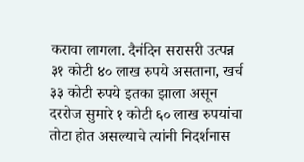करावा लागला. दैनंदिन सरासरी उत्पन्न ३१ कोटी ४० लाख रुपये असताना, खर्च ३३ कोटी रुपये इतका झाला असून दररोज सुमारे १ कोटी ६० लाख रुपयांचा तोटा होत असल्याचे त्यांनी निदर्शनास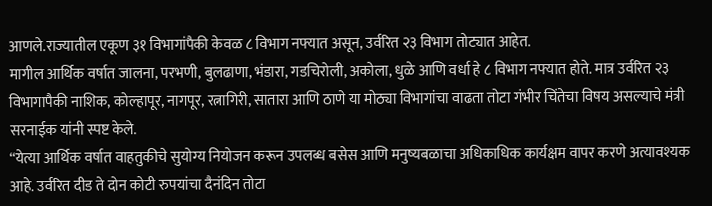आणले.राज्यातील एकूण ३१ विभागांपैकी केवळ ८ विभाग नफ्यात असून, उर्वरित २३ विभाग तोट्यात आहेत.
मागील आर्थिक वर्षात जालना, परभणी, बुलढाणा, भंडारा, गडचिरोली, अकोला, धुळे आणि वर्धा हे ८ विभाग नफ्यात होते. मात्र उर्वरित २३ विभागापैकी नाशिक, कोल्हापूर, नागपूर, रत्नागिरी, सातारा आणि ठाणे या मोठ्या विभागांचा वाढता तोटा गंभीर चिंतेचा विषय असल्याचे मंत्री सरनाईक यांनी स्पष्ट केले.
“येत्या आर्थिक वर्षात वाहतुकीचे सुयोग्य नियोजन करून उपलब्ध बसेस आणि मनुष्यबळाचा अधिकाधिक कार्यक्षम वापर करणे अत्यावश्यक आहे. उर्वरित दीड ते दोन कोटी रुपयांचा दैनंदिन तोटा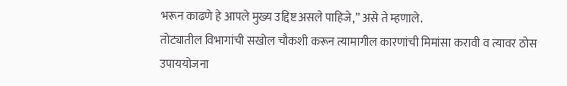भरून काढणे हे आपले मुख्य उद्दिष्ट असले पाहिजे,” असे ते म्हणाले.
तोट्यातील विभागांची सखोल चौकशी करून त्यामागील कारणांची मिमांसा करावी व त्यावर ठोस उपाययोजना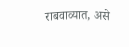राबवाव्यात, असे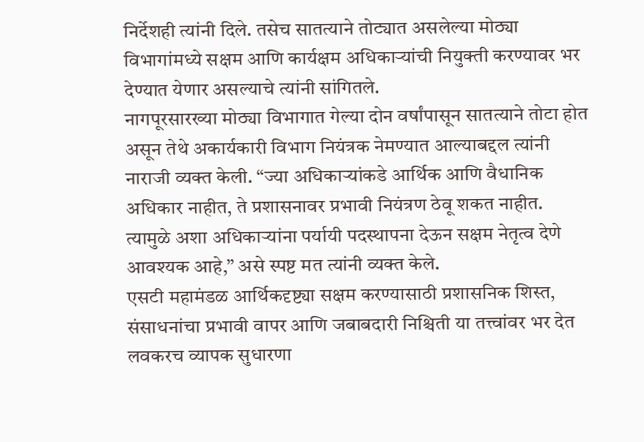निर्देशही त्यांनी दिले. तसेच सातत्याने तोट्यात असलेल्या मोठ्या विभागांमध्ये सक्षम आणि कार्यक्षम अधिकाऱ्यांची नियुक्ती करण्यावर भर देण्यात येणार असल्याचे त्यांनी सांगितले.
नागपूरसारख्या मोठ्या विभागात गेल्या दोन वर्षांपासून सातत्याने तोटा होत असून तेथे अकार्यकारी विभाग नियंत्रक नेमण्यात आल्याबद्दल त्यांनी नाराजी व्यक्त केली. “ज्या अधिकाऱ्यांकडे आर्थिक आणि वैधानिक अधिकार नाहीत, ते प्रशासनावर प्रभावी नियंत्रण ठेवू शकत नाहीत. त्यामुळे अशा अधिकाऱ्यांना पर्यायी पदस्थापना देऊन सक्षम नेतृत्व देणे आवश्यक आहे,” असे स्पष्ट मत त्यांनी व्यक्त केले.
एसटी महामंडळ आर्थिकदृष्ट्या सक्षम करण्यासाठी प्रशासनिक शिस्त, संसाधनांचा प्रभावी वापर आणि जबाबदारी निश्चिती या तत्त्वांवर भर देत लवकरच व्यापक सुधारणा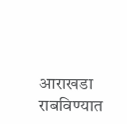आराखडा राबविण्यात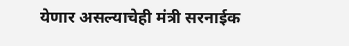येणार असल्याचेही मंत्री सरनाईक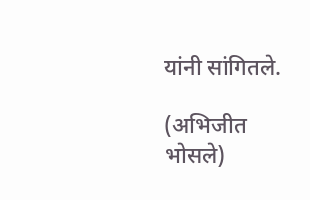यांनी सांगितले.

(अभिजीत भोसले)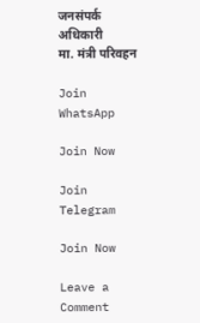जनसंपर्क अधिकारी
मा. मंत्री परिवहन

Join WhatsApp

Join Now

Join Telegram

Join Now

Leave a Comment